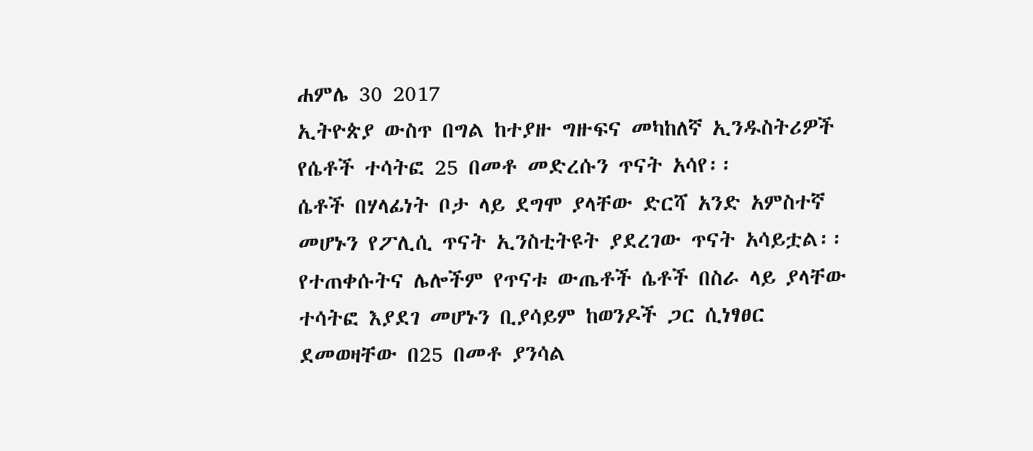ሐምሌ 30 2017
ኢትዮጵያ ውስጥ በግል ከተያዙ ግዙፍና መካከለኛ ኢንዱስትሪዎች የሴቶች ተሳትፎ 25 በመቶ መድረሱን ጥናት አሳየ፡፡
ሴቶች በሃላፊነት ቦታ ላይ ደግሞ ያላቸው ድርሻ አንድ አምስተኛ መሆኑን የፖሊሲ ጥናት ኢንስቲትዩት ያደረገው ጥናት አሳይቷል፡፡
የተጠቀሱትና ሌሎችም የጥናቱ ውጤቶች ሴቶች በስራ ላይ ያላቸው ተሳትፎ እያደገ መሆኑን ቢያሳይም ከወንዶች ጋር ሲነፃፀር ደመወዛቸው በ25 በመቶ ያንሳል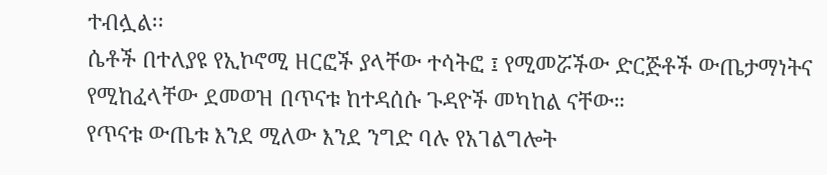ተብሏል፡፡
ሴቶች በተለያዩ የኢኮኖሚ ዘርፎች ያላቸው ተሳትፎ ፤ የሚመሯችው ድርጅቶች ውጤታማነትና የሚከፈላቸው ደመወዝ በጥናቱ ከተዳሰሱ ጉዳዮች መካከል ናቸው።
የጥናቱ ውጤቱ እንደ ሚለው እንደ ንግድ ባሉ የአገልግሎት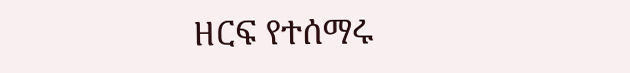ዘርፍ የተሰማሩ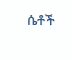ሴቶች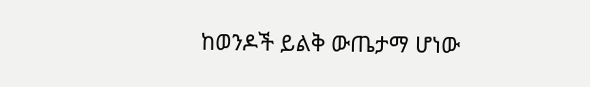ከወንዶች ይልቅ ውጤታማ ሆነው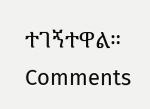ተገኝተዋል።
Comments